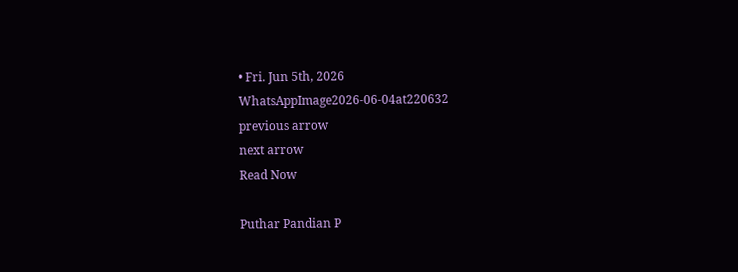• Fri. Jun 5th, 2026
WhatsAppImage2026-06-04at220632
previous arrow
next arrow
Read Now

Puthar Pandian P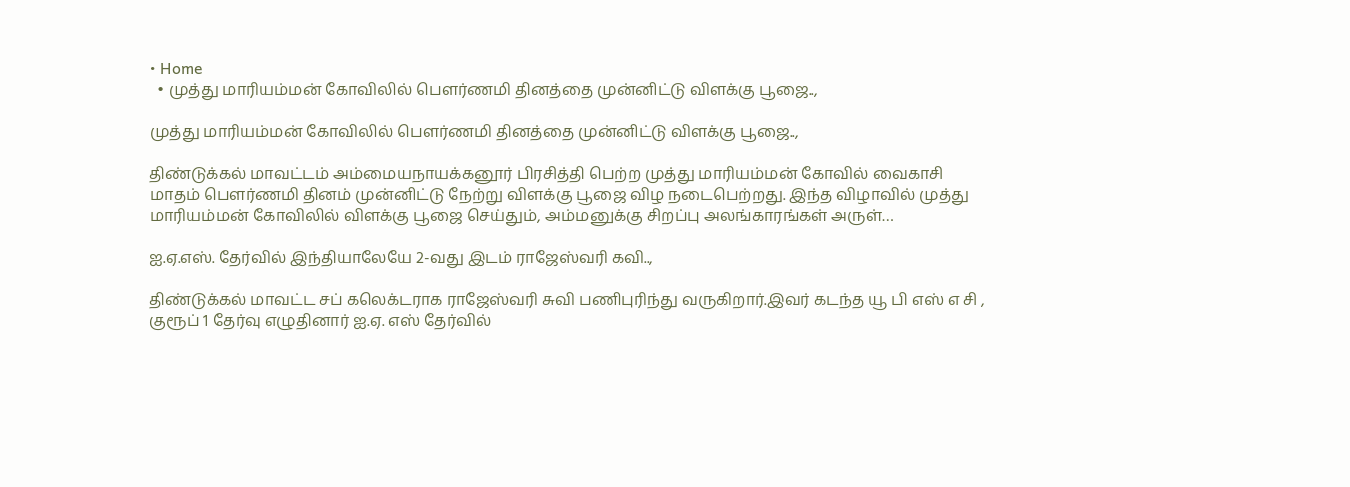• Home
  • முத்து மாரியம்மன் கோவிலில் பௌர்ணமி தினத்தை முன்னிட்டு விளக்கு பூஜை..,

முத்து மாரியம்மன் கோவிலில் பௌர்ணமி தினத்தை முன்னிட்டு விளக்கு பூஜை..,

திண்டுக்கல் மாவட்டம் அம்மையநாயக்கனூர் பிரசித்தி பெற்ற முத்து மாரியம்மன் கோவில் வைகாசி மாதம் பௌர்ணமி தினம் முன்னிட்டு நேற்று விளக்கு பூஜை விழ நடைபெற்றது. இந்த விழாவில் முத்து மாரியம்மன் கோவிலில் விளக்கு பூஜை செய்தும், அம்மனுக்கு சிறப்பு அலங்காரங்கள் அருள்…

ஐ.ஏ.எஸ். தேர்வில் இந்தியாலேயே 2-வது இடம் ராஜேஸ்வரி கவி..,

திண்டுக்கல் மாவட்ட சப் கலெக்டராக ராஜேஸ்வரி சுவி பணிபுரிந்து வருகிறார்.இவர் கடந்த யூ பி எஸ் எ சி , குரூப் 1 தேர்வு எழுதினார் ஐ.ஏ. எஸ் தேர்வில்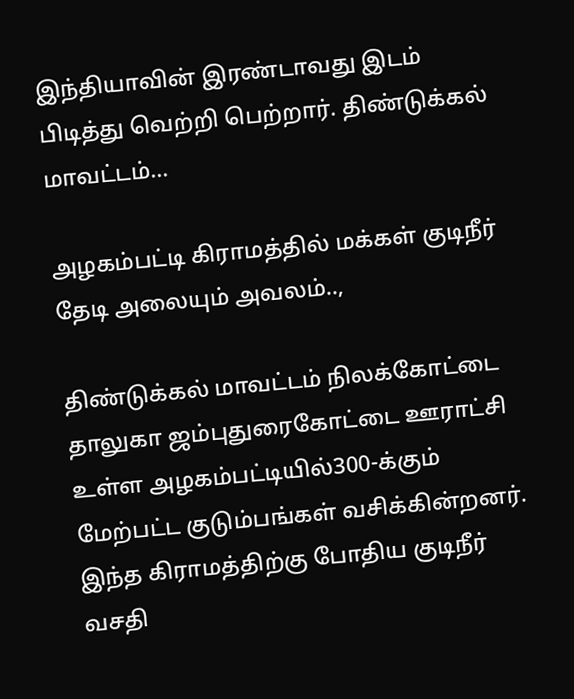இந்தியாவின் இரண்டாவது இடம் பிடித்து வெற்றி பெற்றார். திண்டுக்கல் மாவட்டம்…

அழகம்பட்டி கிராமத்தில் மக்கள் குடிநீர் தேடி அலையும் அவலம்..,

திண்டுக்கல் மாவட்டம் நிலக்கோட்டை தாலுகா ஜம்புதுரைகோட்டை ஊராட்சி உள்ள அழகம்பட்டியில்300-க்கும் மேற்பட்ட குடும்பங்கள் வசிக்கின்றனர். இந்த கிராமத்திற்கு போதிய குடிநீர் வசதி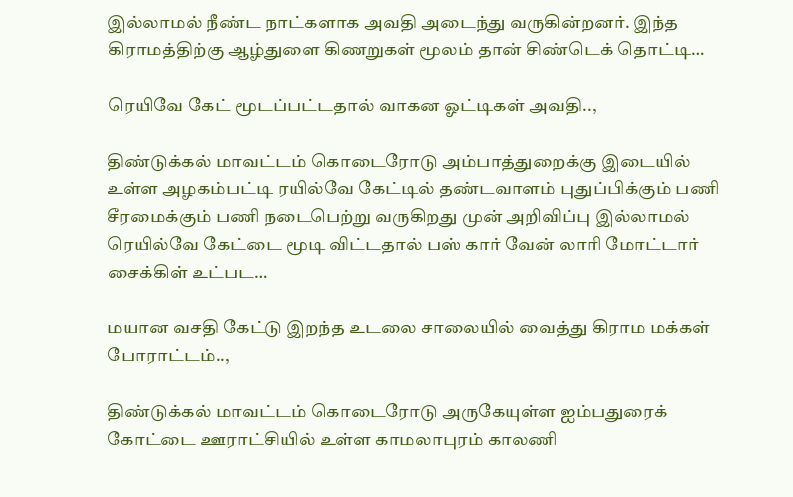இல்லாமல் நீண்ட நாட்களாக அவதி அடைந்து வருகின்றனர். இந்த கிராமத்திற்கு ஆழ்துளை கிணறுகள் மூலம் தான் சிண்டெக் தொட்டி…

ரெயிவே கேட் மூடப்பட்டதால் வாகன ஓட்டிகள் அவதி..,

திண்டுக்கல் மாவட்டம் கொடைரோடு அம்பாத்துறைக்கு இடையில் உள்ள அழகம்பட்டி ரயில்வே கேட்டில் தண்டவாளம் புதுப்பிக்கும் பணி சீரமைக்கும் பணி நடைபெற்று வருகிறது முன் அறிவிப்பு இல்லாமல் ரெயில்வே கேட்டை மூடி விட்டதால் பஸ் கார் வேன் லாரி மோட்டார் சைக்கிள் உட்பட…

மயான வசதி கேட்டு இறந்த உடலை சாலையில் வைத்து கிராம மக்கள் போராட்டம்..,

திண்டுக்கல் மாவட்டம் கொடைரோடு அருகேயுள்ள ஐம்பதுரைக் கோட்டை ஊராட்சியில் உள்ள காமலாபுரம் காலணி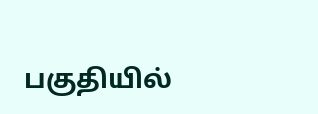பகுதியில்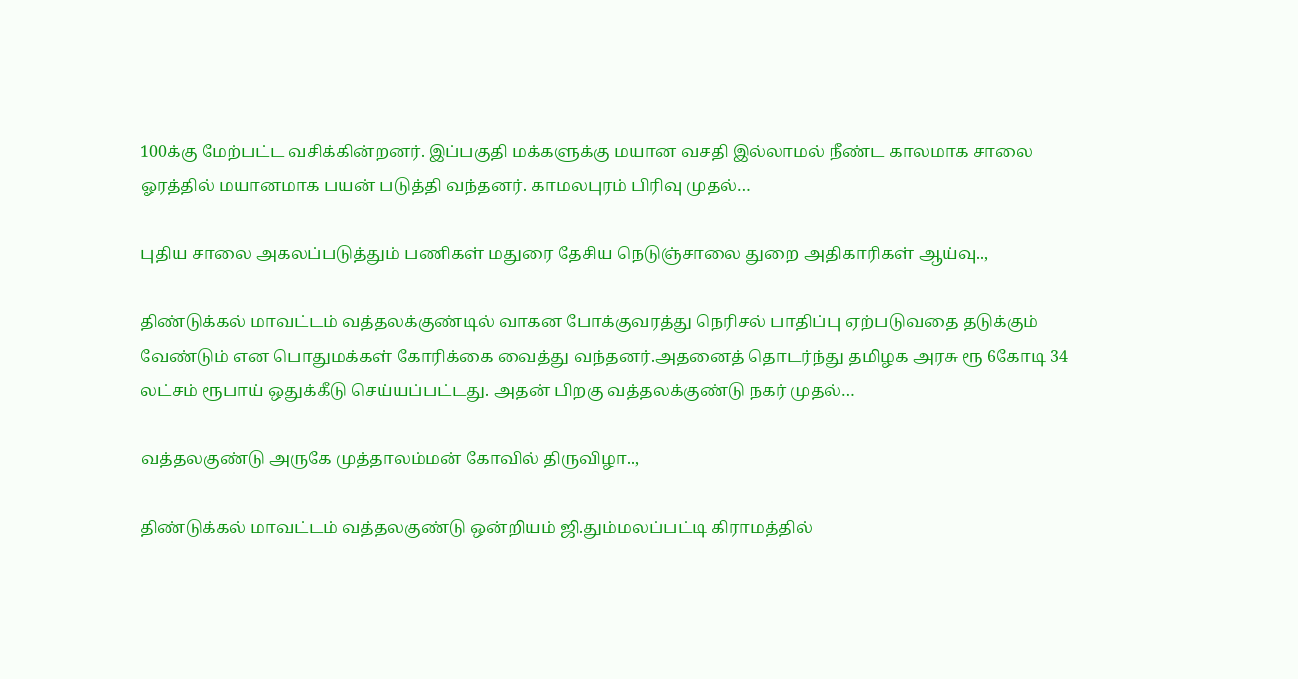100க்கு மேற்பட்ட வசிக்கின்றனர். இப்பகுதி மக்களுக்கு மயான வசதி இல்லாமல் நீண்ட காலமாக சாலை ஓரத்தில் மயானமாக பயன் படுத்தி வந்தனர். காமலபுரம் பிரிவு முதல்…

புதிய சாலை அகலப்படுத்தும் பணிகள் மதுரை தேசிய நெடுஞ்சாலை துறை அதிகாரிகள் ஆய்வு..,

திண்டுக்கல் மாவட்டம் வத்தலக்குண்டில் வாகன போக்குவரத்து நெரிசல் பாதிப்பு ஏற்படுவதை தடுக்கும் வேண்டும் என பொதுமக்கள் கோரிக்கை வைத்து வந்தனர்.அதனைத் தொடர்ந்து தமிழக அரசு ரூ 6கோடி 34 லட்சம் ரூபாய் ஒதுக்கீடு செய்யப்பட்டது. அதன் பிறகு வத்தலக்குண்டு நகர் முதல்…

வத்தலகுண்டு அருகே முத்தாலம்மன் கோவில் திருவிழா..,

திண்டுக்கல் மாவட்டம் வத்தலகுண்டு ஒன்றியம் ஜி.தும்மலப்பட்டி கிராமத்தில்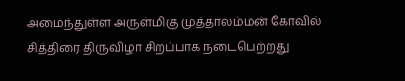அமைந்துள்ள அருள்மிகு முத்தாலம்மன் கோவில் சித்திரை திருவிழா சிறப்பாக நடைபெற்றது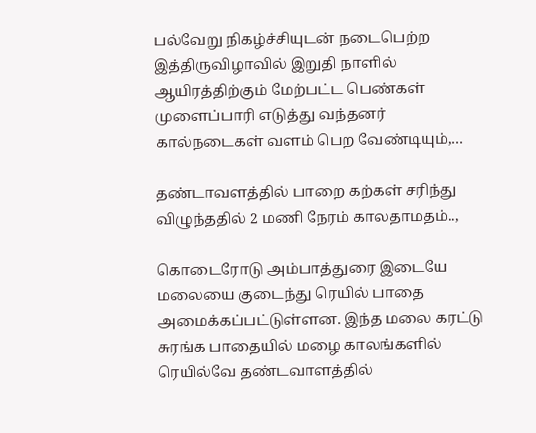பல்வேறு நிகழ்ச்சியுடன் நடைபெற்ற இத்திருவிழாவில் இறுதி நாளில் ஆயிரத்திற்கும் மேற்பட்ட பெண்கள் முளைப்பாரி எடுத்து வந்தனர் கால்நடைகள் வளம் பெற வேண்டியும்,…

தண்டாவளத்தில் பாறை கற்கள் சரிந்து விழுந்ததில் 2 மணி நேரம் காலதாமதம்..,

கொடைரோடு அம்பாத்துரை இடையே மலையை குடைந்து ரெயில் பாதை அமைக்கப்பட்டுள்ளன. இந்த மலை கரட்டு சுரங்க பாதையில் மழை காலங்களில் ரெயில்வே தண்டவாளத்தில்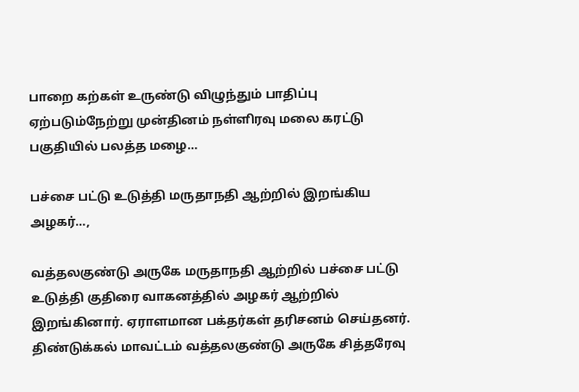பாறை கற்கள் உருண்டு விழுந்தும் பாதிப்பு ஏற்படும்நேற்று முன்தினம் நள்ளிரவு மலை கரட்டு பகுதியில் பலத்த மழை…

பச்சை பட்டு உடுத்தி மருதாநதி ஆற்றில் இறங்கிய அழகர்…,

வத்தலகுண்டு அருகே மருதாநதி ஆற்றில் பச்சை பட்டு உடுத்தி குதிரை வாகனத்தில் அழகர் ஆற்றில் இறங்கினார். ஏராளமான பக்தர்கள் தரிசனம் செய்தனர். திண்டுக்கல் மாவட்டம் வத்தலகுண்டு அருகே சித்தரேவு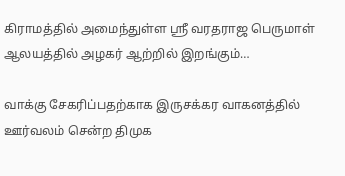கிராமத்தில் அமைந்துள்ள ஸ்ரீ வரதராஜ பெருமாள் ஆலயத்தில் அழகர் ஆற்றில் இறங்கும்…

வாக்கு சேகரிப்பதற்காக இருசக்கர வாகனத்தில் ஊர்வலம் சென்ற திமுக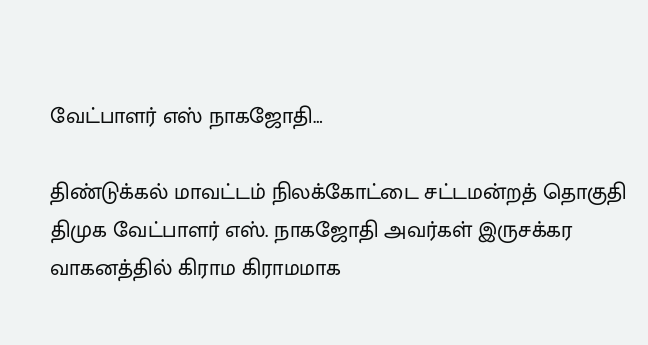வேட்பாளர் எஸ் நாகஜோதி…

திண்டுக்கல் மாவட்டம் நிலக்கோட்டை சட்டமன்றத் தொகுதி திமுக வேட்பாளர் எஸ். நாகஜோதி அவர்கள் இருசக்கர வாகனத்தில் கிராம கிராமமாக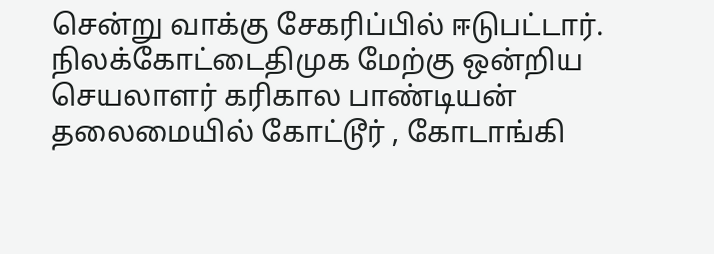சென்று வாக்கு சேகரிப்பில் ஈடுபட்டார். நிலக்கோட்டைதிமுக மேற்கு ஒன்றிய செயலாளர் கரிகால பாண்டியன் தலைமையில் கோட்டூர் , கோடாங்கி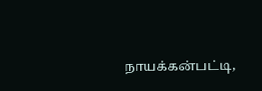நாயக்கன்பட்டி,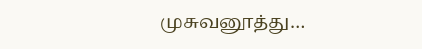முசுவனூத்து…